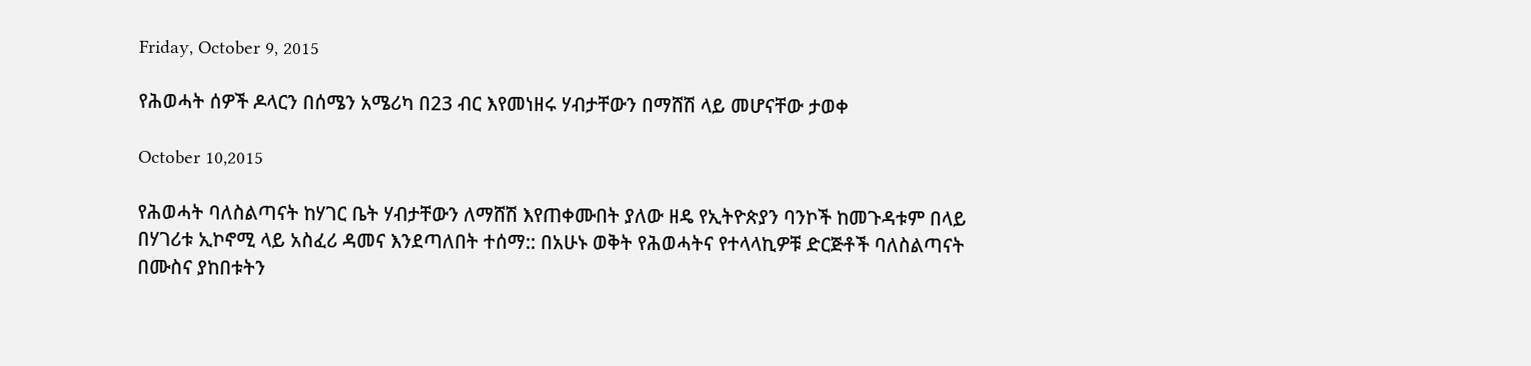Friday, October 9, 2015

የሕወሓት ሰዎች ዶላርን በሰሜን አሜሪካ በ23 ብር እየመነዘሩ ሃብታቸውን በማሸሽ ላይ መሆናቸው ታወቀ

October 10,2015

የሕወሓት ባለስልጣናት ከሃገር ቤት ሃብታቸውን ለማሸሽ እየጠቀሙበት ያለው ዘዴ የኢትዮጵያን ባንኮች ከመጉዳቱም በላይ በሃገሪቱ ኢኮኖሚ ላይ አስፈሪ ዳመና እንደጣለበት ተሰማ:: በአሁኑ ወቅት የሕወሓትና የተላላኪዎቹ ድርጅቶች ባለስልጣናት በሙስና ያከበቱትን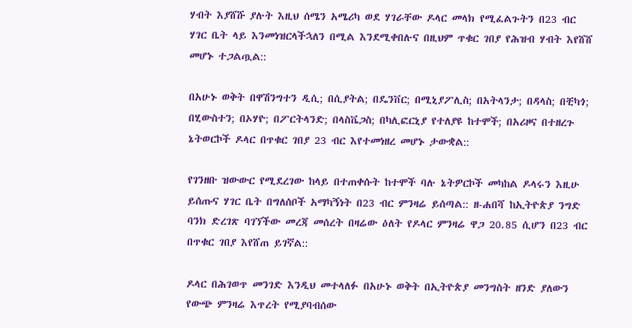ሃብት እያሸሹ ያሉት እዚህ ሰሜን አሜሪካ ወደ ሃገራቸው ዶላር መላክ የሚፈልጉትን በ23 ብር ሃገር ቤት ላይ እንመነዝርላችኋለን በሚል እንደሚቀበሉና በዚህም ጥቁር ገበያ የሕዝብ ሃብት እየሸሸ መሆኑ ተጋልጧል::

በአሁኑ ወቅት በዋሽንግተን ዲሲ; በሲያትል; በዴንቨር; በሚኒያፖሊስ; በአትላንታ; በዳላስ; በቺካጎ; በሂውስተን; በኦሃዮ; በፖርትላንድ; በላስቬጋስ; በካሊፎርኒያ የተለያዩ ከተሞች; በአሪዞና በተዘረጉ ኔትወርኮች ዶላር በጥቁር ገበያ 23 ብር እየተመነዘረ መሆኑ ታውቋል::

የገንዘቡ ዝውውር የሚደረገው ከላይ በተጠቀሱት ከተሞች ባሉ ኔትዎርኮች መካከል ዶላሩን እዚሁ ይሰጡና ሃገር ቤት በግለሰቦች አማካኝነት በ23 ብር ምንዛሬ ይሰጣል:: ዘ-ሐበሻ ከኢትዮጵያ ንግድ ባንክ ድረገጽ ባገኘችው መረጃ መሰረት በዛሬው ዕለት የዶላር ምንዛሬ ዋጋ 20.85 ሲሆን በ23 ብር በጥቁር ገበያ እየሸጠ ይገኛል::

ዶላር በሕገወጥ መንገድ እንዲህ መተላለፉ በአሁኑ ወቅት በኢትዮጵያ መንግስት ዘንድ ያለውን የውጭ ምንዛሬ እጥረት የሚያባብሰው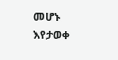መሆኑ እየታወቀ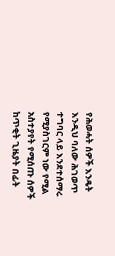የሕወሓት ሰዎች እንዴት እንዲህ ባለው ሕገወጥ ተግባር ላይ እንደተሰማሩ የሚያስገርም ነው የሚል አስተያየት የሚሰጡ ሰዎች ከጥቂት ጊዜያት በፊት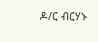ዶ/ር ብርሃኑ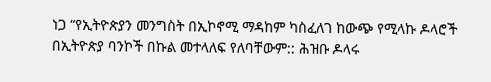ነጋ “የኢትዮጵያን መንግስት በኢኮኖሚ ማዳከም ካስፈለገ ከውጭ የሚላኩ ዶላሮች በኢትዮጵያ ባንኮች በኩል መተላለፍ የለባቸውም:: ሕዝቡ ዶላሩ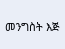መንግስት እጅ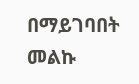በማይገባበት መልኩ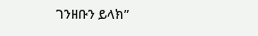ገንዘቡን ይላክ”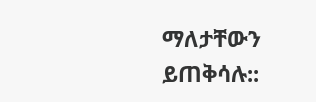ማለታቸውን ይጠቅሳሉ::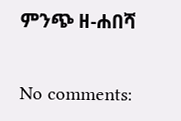ምንጭ ዘ-ሐበሻ

No comments: